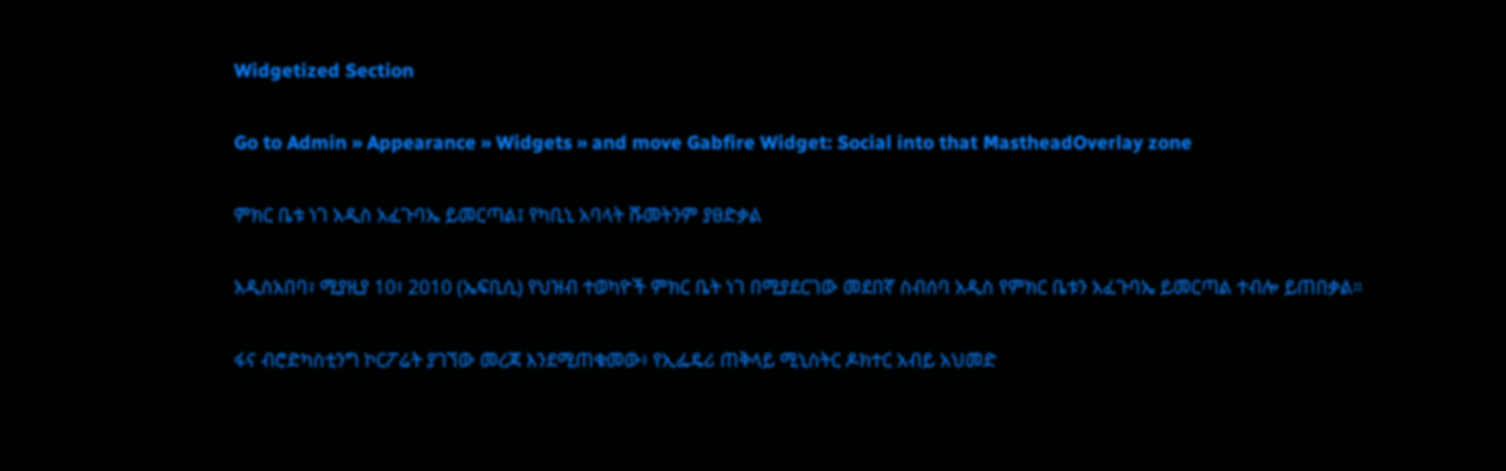Widgetized Section

Go to Admin » Appearance » Widgets » and move Gabfire Widget: Social into that MastheadOverlay zone

ምክር ቤቱ ነገ አዲስ አፈጉባኤ ይመርጣል፤ የካቢኒ አባላት ሹመትንም ያፀድቃል

አዲስአበባ፣ ሚያዚያ 10፣ 2010 (ኤፍቢሲ) የህዝብ ተወካዮች ምክር ቤት ነገ በሚያደርገው መደበኛ ስብሰባ አዲስ የምክር ቤቱን አፈጉባኤ ይመርጣል ተብሎ ይጠበቃል።

ፋና ብሮድካስቲንግ ኮርፖሬት ያገኘው መረጃ እንደሚጠቁመው፥ የኢፌዴሪ ጠቅላይ ሚኒስትር ዶክተር አብይ አህመድ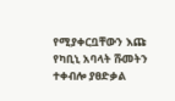የሚያቀርቧቸውን እጩ የካቢኒ አባላት ሹመትን ተቀብሎ ያፀድቃል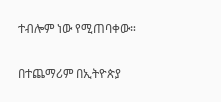ተብሎም ነው የሚጠባቀው።

በተጨማሪም በኢትዮጵያ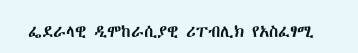ፌደራላዊ ዲሞከራሲያዊ ሪፐብሊክ የአስፈፃሚ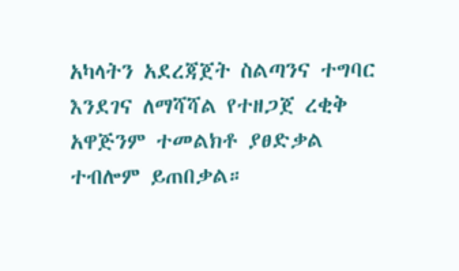አካላትን አደረጃጀት ስልጣንና ተግባር እንደገና ለማሻሻል የተዘጋጀ ረቂቅ አዋጅንም ተመልክቶ ያፀድቃል ተብሎም ይጠበቃል።